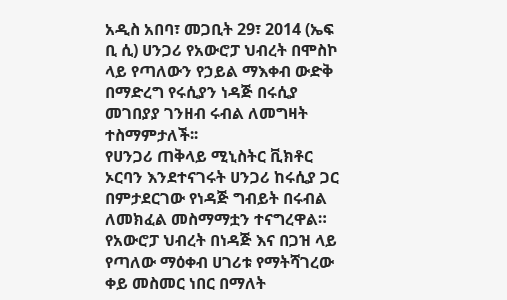አዲስ አበባ፣ መጋቢት 29፣ 2014 (ኤፍ ቢ ሲ) ሀንጋሪ የአውሮፓ ህብረት በሞስኮ ላይ የጣለውን የኃይል ማእቀብ ውድቅ በማድረግ የሩሲያን ነዳጅ በሩሲያ መገበያያ ገንዘብ ሩብል ለመግዛት ተስማምታለች፡፡
የሀንጋሪ ጠቅላይ ሚኒስትር ቪክቶር ኦርባን እንደተናገሩት ሀንጋሪ ከሩሲያ ጋር በምታደርገው የነዳጅ ግብይት በሩብል ለመክፈል መስማማቷን ተናግረዋል።
የአውሮፓ ህብረት በነዳጅ እና በጋዝ ላይ የጣለው ማዕቀብ ሀገሪቱ የማትሻገረው ቀይ መስመር ነበር በማለት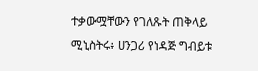ተቃውሟቸውን የገለጹት ጠቅላይ ሚኒስትሩ፥ ሀንጋሪ የነዳጅ ግብይቱ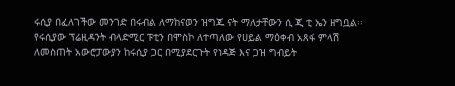ሩሲያ በፈለገችው መንገድ በሩብል ለማከናወን ዝግጁ ናት ማለታቸውን ሲ ጂ ቲ ኤን ዘግቧል፡፡
የሩሲያው ፕሬዚዳንት ብላድሚር ፑቲን በሞስኮ ለተጣለው የሀይል ማዕቀብ አጸፋ ምላሽ ለመስጠት አውሮፓውያን ከሩሲያ ጋር በሚያደርጉት የነዳጅ እና ጋዝ ግብይት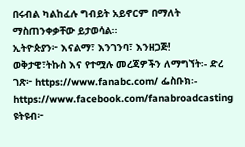በሩብል ካልከፈሉ ግብይት አይኖርም በማለት ማስጠንቀቃቸው ይታወሳል፡፡
ኢትዮጵያን፦ እናልማ፣ እንገንባ፣ እንዘጋጅ!
ወቅታዊ፣ትኩስ እና የተሟሉ መረጃዎችን ለማግኘት፡- ድረ ገጽ፦ https://www.fanabc.com/ ፌስቡክ፡- https://www.facebook.com/fanabroadcasting ዩትዩብ፦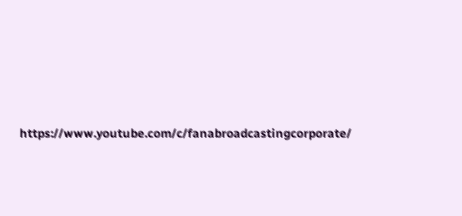https://www.youtube.com/c/fanabroadcastingcorporate/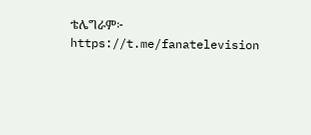ቴሌግራም፦ https://t.me/fanatelevision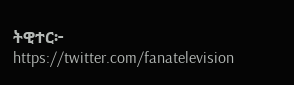ትዊተር፦ https://twitter.com/fanatelevision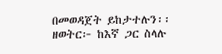በመወዳጀት ይከታተሉን፡፡
ዘወትር፦ ከእኛ ጋር ስላሉ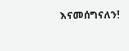እናመሰግናለን!